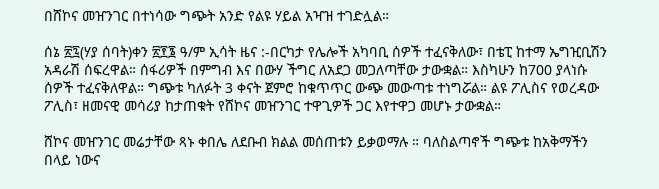በሸኮና መዠንገር በተነሳው ግጭት አንድ የልዩ ሃይል አዣዝ ተገድሏል።

ሰኔ ፳፯(ሃያ ሰባት)ቀን ፳፻፮ ዓ/ም ኢሳት ዜና :-በርካታ የሌሎች አካባቢ ሰዎች ተፈናቅለው፣ በቴፒ ከተማ ኤግዢቢሽን አዳራሽ ሰፍረዋል። ሰፋሪዎች በምግብ እና በውሃ ችግር ለአደጋ መጋለጣቸው ታውቋል። እስካሁን ከ700 ያላነሱ ሰዎች ተፈናቅለዋል። ግጭቱ ካለፉት 3 ቀናት ጀምሮ ከቁጥጥር ውጭ መውጣቱ ተነግሯል። ልዩ ፖሊስና የወረዳው ፖሊስ፣ ዘመናዊ መሳሪያ ከታጠቁት የሸኮና መዠንገር ተዋጊዎች ጋር እየተዋጋ መሆኑ ታውቋል።

ሸኮና መዠንገር መሬታቸው ጻኑ ቀበሌ ለደቡብ ክልል መሰጠቱን ይቃወማሉ ። ባለስልጣኖች ግጭቱ ከአቅማችን በላይ ነውና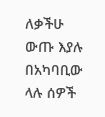ለቃችሁ ውጡ እያሉ በአካባቢው ላሉ ሰዎች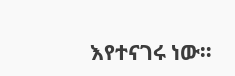እየተናገሩ ነው።